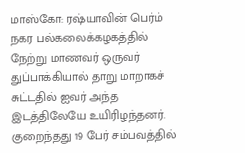மாஸ்கோ: ரஷ்யாவின் பெர்ம் நகர பல்கலைக்கழகத்தில் நேற்று மாணவர் ஒருவர் துப்பாக்கியால் தாறு மாறாகச் சுட்டதில் ஐவர் அந்த இடத்திலேயே உயிரிழந்தனர்.
குறைந்தது 19 பேர் சம்பவத்தில்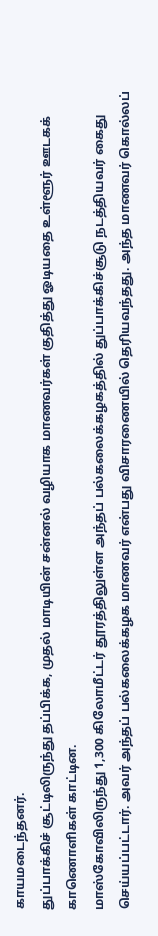காயமடைந்தனர்.
துப்பாக்கிச் சூட்டிலிருந்து தப்பிக்க, முதல் மாடியின் சன்னல் வழியாக மாணவர்கள் குதித்து ஓடியதை உள்ளூர் ஊடகக் காணொளிகள் காட்டின.
மாஸ்கோவிலிருந்து 1,300 கிலோமீட்டர் தூரத்திலுள்ள அந்தப் பல்கலைக்கழகத்தில் துப்பாக்கிச்சூடு நடத்தியவர் கைது செய்யப்பட்டார். அவர் அந்தப் பல்கலைக்கழக மாணவர் என்பது விசாரணையில் தெரியவந்தது. அந்த மாணவர் கொல்லப்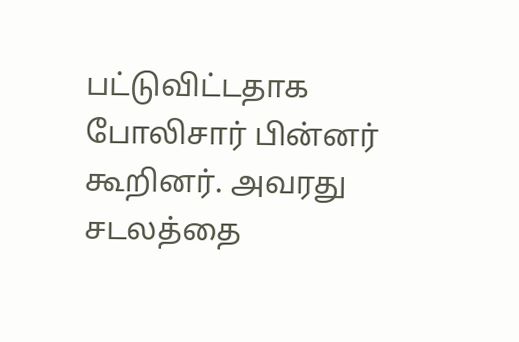பட்டுவிட்டதாக போலிசார் பின்னர் கூறினர். அவரது சடலத்தை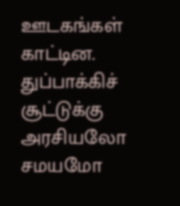ஊடகங்கள் காட்டின.
துப்பாக்கிச் சூட்டுக்கு அரசியலோ சமயமோ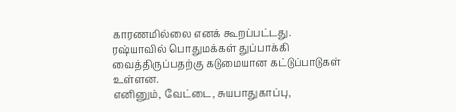காரணமில்லை எனக் கூறப்பட்டது.
ரஷ்யாவில் பொதுமக்கள் துப்பாக்கி வைத்திருப்பதற்கு கடுமையான கட்டுப்பாடுகள் உள்ளன.
எனினும், வேட்டை, சுயபாதுகாப்பு,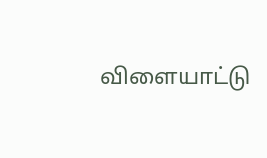விளையாட்டு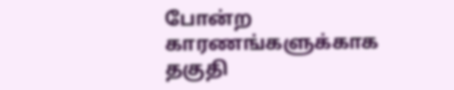போன்ற காரணங்களுக்காக தகுதி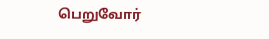பெறுவோர்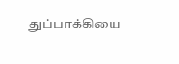துப்பாக்கியை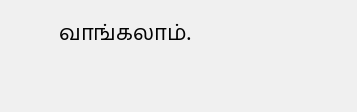வாங்கலாம்.